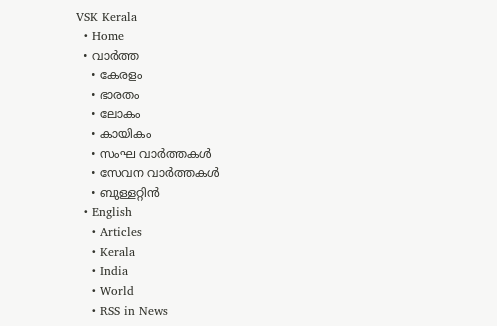VSK Kerala
  • Home
  • വാര്‍ത്ത
    • കേരളം
    • ഭാരതം
    • ലോകം
    • കായികം
    • സംഘ വാര്‍ത്തകള്‍
    • സേവന വാര്‍ത്തകള്‍
    • ബുള്ളറ്റിൻ
  • English
    • Articles
    • Kerala
    • India
    • World
    • RSS in News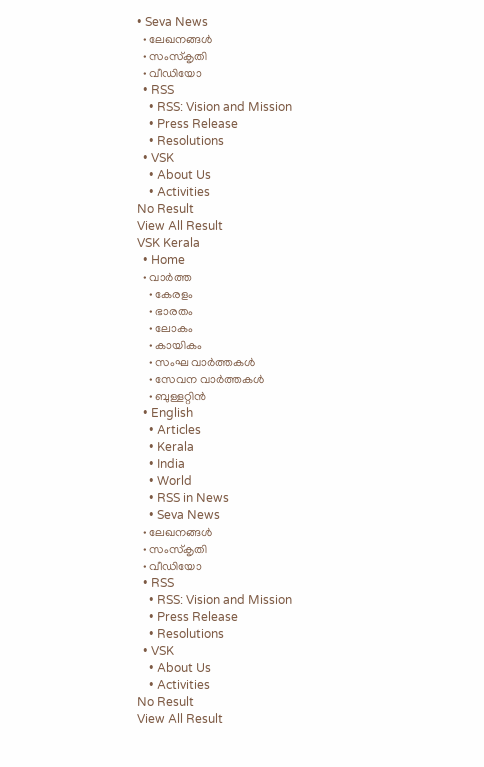• Seva News
  • ലേഖനങ്ങള്‍
  • സംസ്കൃതി
  • വീഡിയോ
  • RSS
    • RSS: Vision and Mission
    • Press Release
    • Resolutions
  • VSK
    • About Us
    • Activities
No Result
View All Result
VSK Kerala
  • Home
  • വാര്‍ത്ത
    • കേരളം
    • ഭാരതം
    • ലോകം
    • കായികം
    • സംഘ വാര്‍ത്തകള്‍
    • സേവന വാര്‍ത്തകള്‍
    • ബുള്ളറ്റിൻ
  • English
    • Articles
    • Kerala
    • India
    • World
    • RSS in News
    • Seva News
  • ലേഖനങ്ങള്‍
  • സംസ്കൃതി
  • വീഡിയോ
  • RSS
    • RSS: Vision and Mission
    • Press Release
    • Resolutions
  • VSK
    • About Us
    • Activities
No Result
View All Result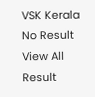VSK Kerala
No Result
View All Result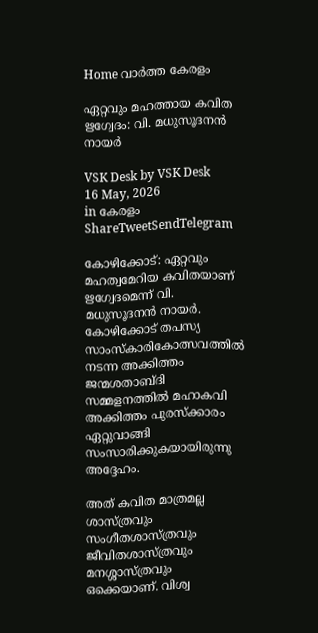Home വാര്‍ത്ത കേരളം

ഏറ്റവും മഹത്തായ കവിത ഋഗ്വേദം: വി. മധുസൂദനന്‍ നായര്‍

VSK Desk by VSK Desk
16 May, 2026
in കേരളം
ShareTweetSendTelegram

കോഴിക്കോട്: ഏറ്റവും മഹത്വമേറിയ കവിതയാണ് ഋഗ്വേദമെന്ന് വി. മധുസൂദനന്‍ നായര്‍. കോഴിക്കോട് തപസ്യ സാംസ്‌കാരികോത്സവത്തില്‍ നടന്ന അക്കിത്തം ജന്മശതാബ്ദി സമ്മളനത്തില്‍ മഹാകവി അക്കിത്തം പുരസ്‌ക്കാരം ഏറ്റുവാങ്ങി സംസാരിക്കുകയായിരുന്നു അദ്ദേഹം.

അത് കവിത മാത്രമല്ല ശാസ്ത്രവും സംഗീതശാസ്ത്രവും ജീവിതശാസ്ത്രവും മനശ്ശാസ്ത്രവും ഒക്കെയാണ്. വിശ്വ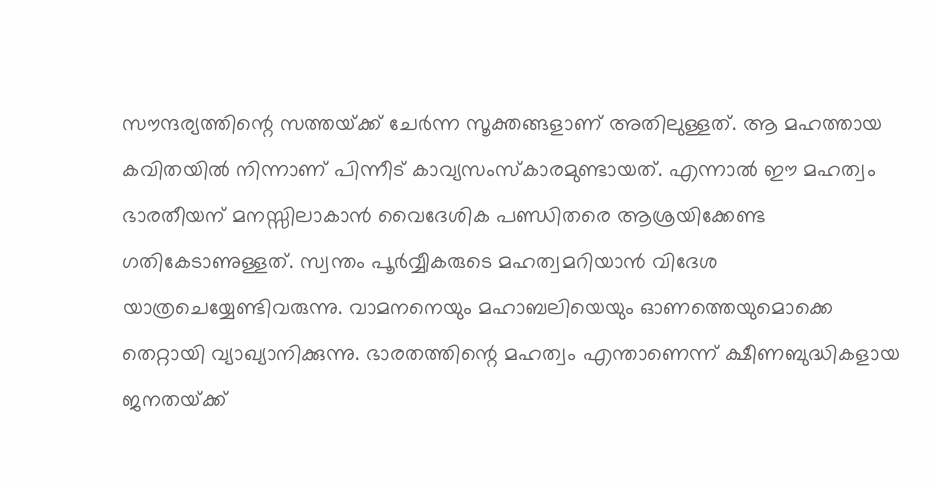സൗന്ദര്യത്തിന്റെ സത്തയ്‌ക്ക് ചേര്‍ന്ന സൂക്തങ്ങളാണ് അതിലുള്ളത്. ആ മഹത്തായ കവിതയില്‍ നിന്നാണ് പിന്നീട് കാവ്യസംസ്‌കാരമുണ്ടായത്. എന്നാല്‍ ഈ മഹത്വം ഭാരതീയന് മനസ്സിലാകാന്‍ വൈദേശിക പണ്ഡിതരെ ആശ്രയിക്കേണ്ട ഗതികേടാണുള്ളത്. സ്വന്തം പൂര്‍വ്വീകരുടെ മഹത്വമറിയാന്‍ വിദേശ യാത്രചെയ്യേണ്ടിവരുന്നു. വാമനനെയും മഹാബലിയെയും ഓണത്തെയുമൊക്കെ തെറ്റായി വ്യാഖ്യാനിക്കുന്നു. ഭാരതത്തിന്റെ മഹത്വം എന്താണെന്ന് ക്ഷീണബുദ്ധികളായ ജനതയ്‌ക്ക്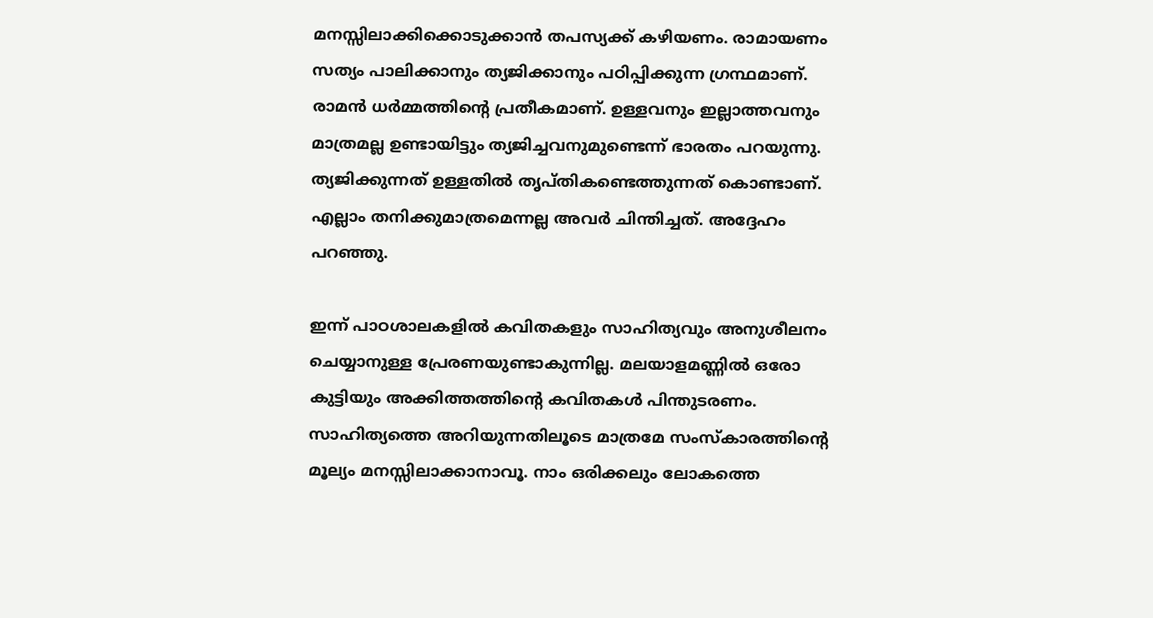മനസ്സിലാക്കിക്കൊടുക്കാന്‍ തപസ്യക്ക് കഴിയണം. രാമായണം സത്യം പാലിക്കാനും ത്യജിക്കാനും പഠിപ്പിക്കുന്ന ഗ്രന്ഥമാണ്. രാമന്‍ ധര്‍മ്മത്തിന്റെ പ്രതീകമാണ്. ഉള്ളവനും ഇല്ലാത്തവനും മാത്രമല്ല ഉണ്ടായിട്ടും ത്യജിച്ചവനുമുണ്ടെന്ന് ഭാരതം പറയുന്നു. ത്യജിക്കുന്നത് ഉള്ളതില്‍ തൃപ്തികണ്ടെത്തുന്നത് കൊണ്ടാണ്. എല്ലാം തനിക്കുമാത്രമെന്നല്ല അവര്‍ ചിന്തിച്ചത്. അദ്ദേഹം പറഞ്ഞു.

ഇന്ന് പാഠശാലകളില്‍ കവിതകളും സാഹിത്യവും അനുശീലനം ചെയ്യാനുള്ള പ്രേരണയുണ്ടാകുന്നില്ല. മലയാളമണ്ണില്‍ ഒരോ കുട്ടിയും അക്കിത്തത്തിന്റെ കവിതകള്‍ പിന്തുടരണം. സാഹിത്യത്തെ അറിയുന്നതിലൂടെ മാത്രമേ സംസ്‌കാരത്തിന്റെ മൂല്യം മനസ്സിലാക്കാനാവൂ. നാം ഒരിക്കലും ലോകത്തെ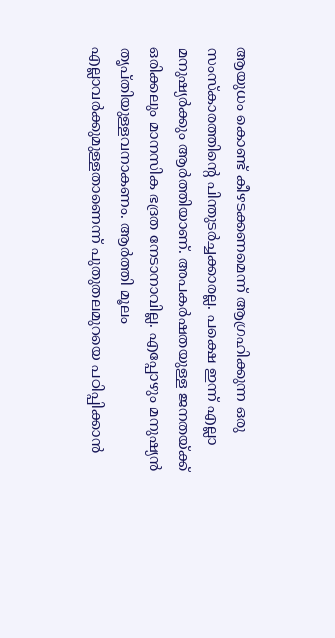ആയുധം കൊണ്ട് കീഴടക്കണമെന്ന് ആഗ്രഹിക്കുന്ന ഒരു സംസ്‌കാരത്തിന്റെ പിന്തുടര്‍ച്ചക്കാരല്ല. പക്ഷെ ഇന്ന് എല്ലാ മനുഷ്യര്‍ക്കും ആര്‍ത്തിയാണ്. അപകര്‍ഷതയുള്ള ജനതയ്‌ക്ക് ഒരിക്കലും മാനസിക ഭദ്രത നേടാനാവില്ല. എപ്പോഴും മനുഷ്യന്‍ തൃപ്തിയുള്ളവനാകണം. ആര്‍ത്തി മൂലം എല്ലാവര്‍ക്കുമുള്ളതാണെന്ന് പുതുതലമുറയെ പഠിപ്പിക്കാന്‍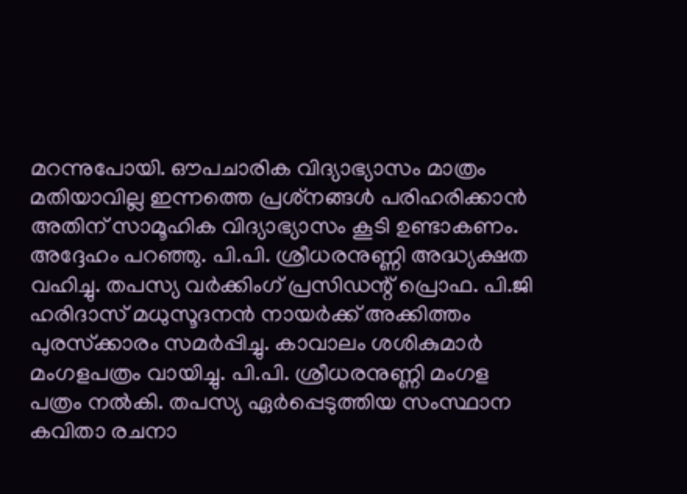മറന്നുപോയി. ഔപചാരിക വിദ്യാഭ്യാസം മാത്രം മതിയാവില്ല ഇന്നത്തെ പ്രശ്‌നങ്ങള്‍ പരിഹരിക്കാന്‍ അതിന് സാമൂഹിക വിദ്യാഭ്യാസം കൂടി ഉണ്ടാകണം. അദ്ദേഹം പറഞ്ഞു. പി.പി. ശ്രീധരനുണ്ണി അദ്ധ്യക്ഷത വഹിച്ചു. തപസ്യ വര്‍ക്കിംഗ് പ്രസിഡന്റ് പ്രൊഫ. പി.ജി ഹരിദാസ് മധുസൂദനന്‍ നായര്‍ക്ക് അക്കിത്തം പുരസ്‌ക്കാരം സമര്‍പ്പിച്ചു. കാവാലം ശശികുമാര്‍ മംഗളപത്രം വായിച്ചു. പി.പി. ശ്രീധരനുണ്ണി മംഗള പത്രം നല്‍കി. തപസ്യ ഏര്‍പ്പെടുത്തിയ സംസ്ഥാന കവിതാ രചനാ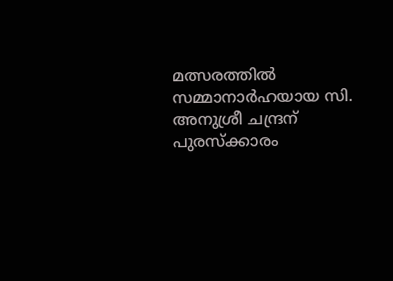മത്സരത്തില്‍ സമ്മാനാര്‍ഹയായ സി. അനുശ്രീ ചന്ദ്രന് പുരസ്‌ക്കാരം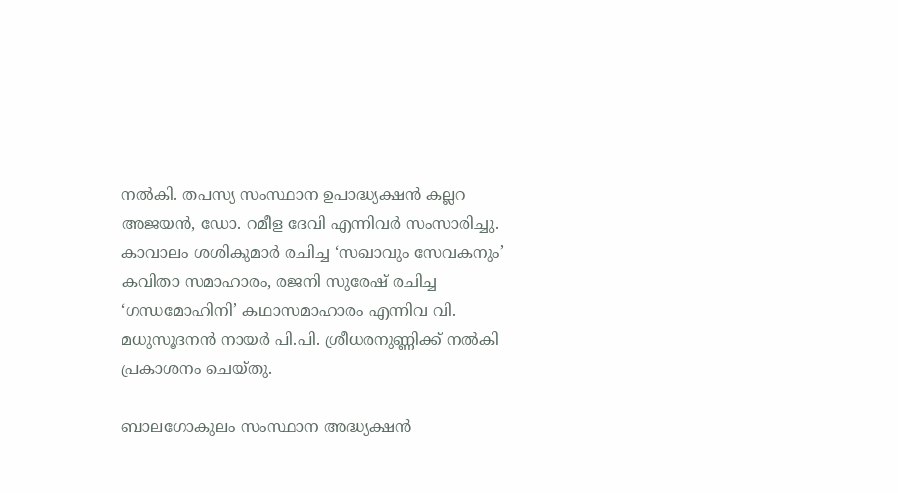നല്‍കി. തപസ്യ സംസ്ഥാന ഉപാദ്ധ്യക്ഷന്‍ കല്ലറ അജയന്‍, ഡോ. റമീള ദേവി എന്നിവര്‍ സംസാരിച്ചു. കാവാലം ശശികുമാര്‍ രചിച്ച ‘സഖാവും സേവകനും’ കവിതാ സമാഹാരം, രജനി സുരേഷ് രചിച്ച ‘ഗന്ധമോഹിനി’ കഥാസമാഹാരം എന്നിവ വി. മധുസൂദനന്‍ നായര്‍ പി.പി. ശ്രീധരനുണ്ണിക്ക് നല്‍കി പ്രകാശനം ചെയ്തു.

ബാലഗോകുലം സംസ്ഥാന അദ്ധ്യക്ഷന്‍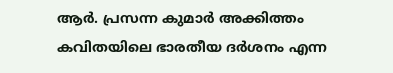ആര്‍. പ്രസന്ന കുമാര്‍ അക്കിത്തം കവിതയിലെ ഭാരതീയ ദര്‍ശനം എന്ന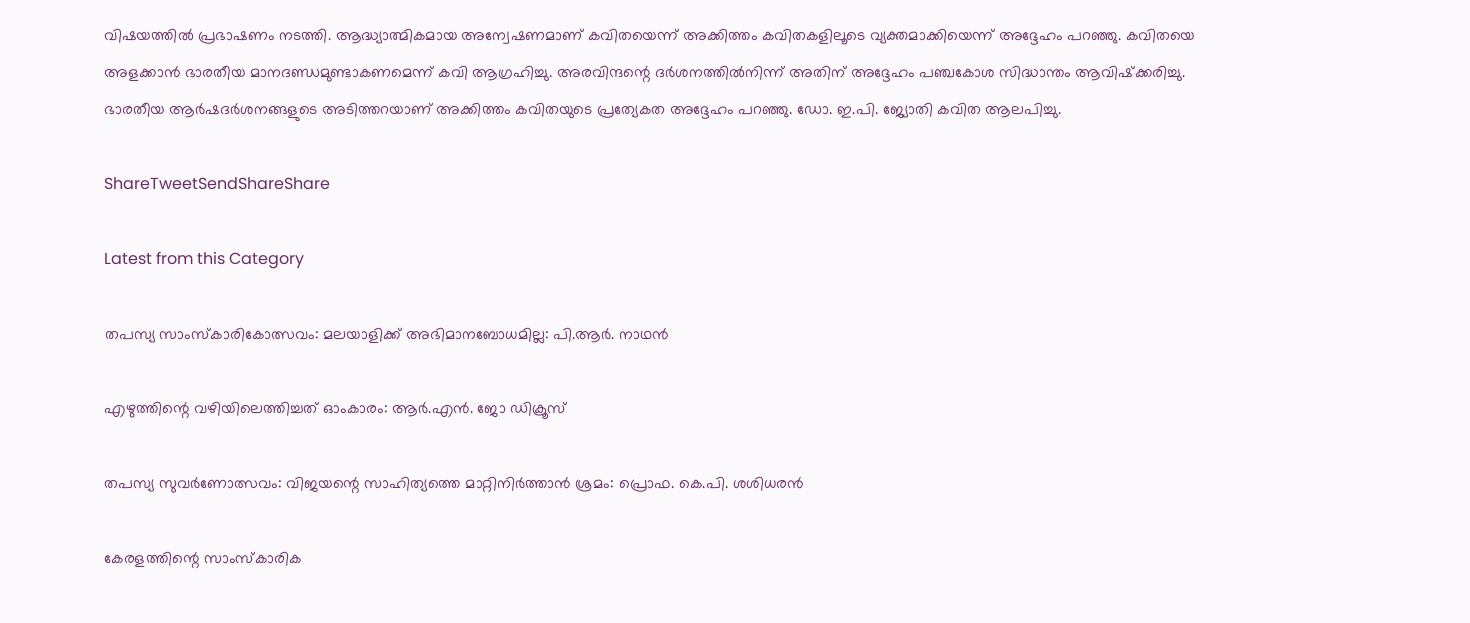വിഷയത്തില്‍ പ്രഭാഷണം നടത്തി. ആദ്ധ്യാത്മികമായ അന്വേഷണമാണ് കവിതയെന്ന് അക്കിത്തം കവിതകളിലൂടെ വ്യക്തമാക്കിയെന്ന് അദ്ദേഹം പറഞ്ഞു. കവിതയെ അളക്കാന്‍ ഭാരതീയ മാനദണ്ഡമുണ്ടാകണമെന്ന് കവി ആഗ്രഹിച്ചു. അരവിന്ദന്റെ ദര്‍ശനത്തില്‍നിന്ന് അതിന് അദ്ദേഹം പഞ്ചകോശ സിദ്ധാന്തം ആവിഷ്‌ക്കരിച്ചു. ഭാരതീയ ആര്‍ഷദര്‍ശനങ്ങളുടെ അടിത്തറയാണ് അക്കിത്തം കവിതയുടെ പ്രത്യേകത അദ്ദേഹം പറഞ്ഞു. ഡോ. ഇ.പി. ജ്യോതി കവിത ആലപിച്ചു.

ShareTweetSendShareShare

Latest from this Category

തപസ്യ സാംസ്‌കാരികോത്സവം: മലയാളിക്ക് അഭിമാനബോധമില്ല: പി.ആര്‍. നാഥന്‍

എഴുത്തിന്റെ വഴിയിലെത്തിച്ചത് ഓംകാരം: ആര്‍.എന്‍. ജോ ഡിക്രൂസ്

തപസ്യ സുവര്‍ണോത്സവം: വിജയന്റെ സാഹിത്യത്തെ മാറ്റിനിര്‍ത്താന്‍ ശ്രമം: പ്രൊഫ. കെ.പി. ശശിധരന്‍

കേരളത്തിന്റെ സാംസ്‌കാരിക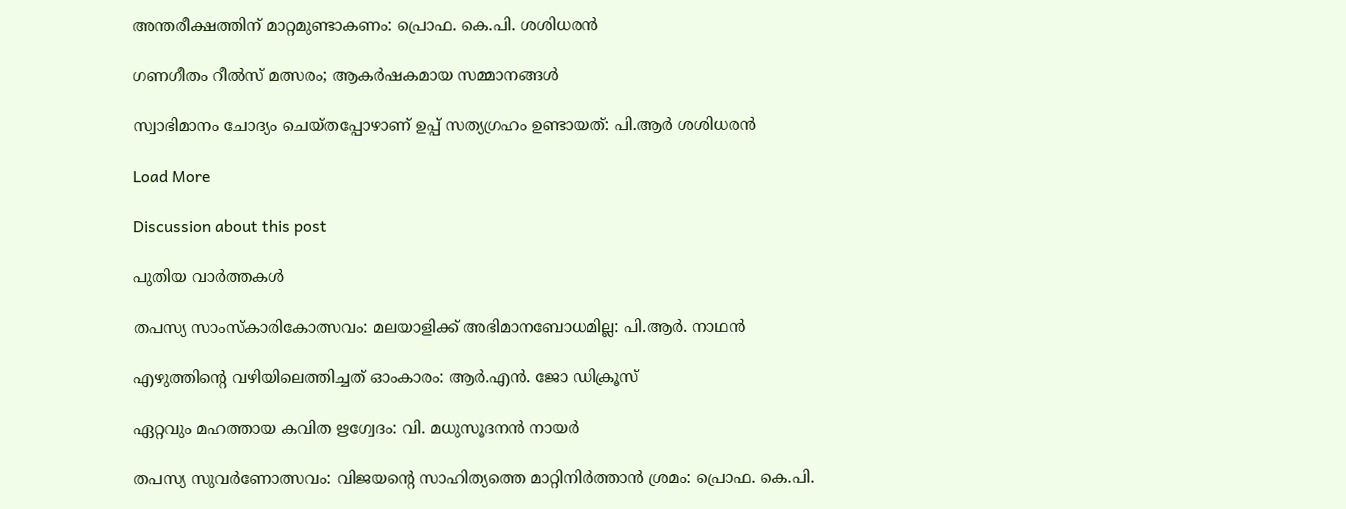അന്തരീക്ഷത്തിന് മാറ്റമുണ്ടാകണം: പ്രൊഫ. കെ.പി. ശശിധരന്‍

ഗണഗീതം റീൽസ് മത്സരം; ആകർഷകമായ സമ്മാനങ്ങൾ

സ്വാഭിമാനം ചോദ്യം ചെയ്തപ്പോഴാണ് ഉപ്പ് സത്യഗ്രഹം ഉണ്ടായത്: പി.ആർ ശശിധരൻ

Load More

Discussion about this post

പുതിയ വാര്‍ത്തകള്‍

തപസ്യ സാംസ്‌കാരികോത്സവം: മലയാളിക്ക് അഭിമാനബോധമില്ല: പി.ആര്‍. നാഥന്‍

എഴുത്തിന്റെ വഴിയിലെത്തിച്ചത് ഓംകാരം: ആര്‍.എന്‍. ജോ ഡിക്രൂസ്

ഏറ്റവും മഹത്തായ കവിത ഋഗ്വേദം: വി. മധുസൂദനന്‍ നായര്‍

തപസ്യ സുവര്‍ണോത്സവം: വിജയന്റെ സാഹിത്യത്തെ മാറ്റിനിര്‍ത്താന്‍ ശ്രമം: പ്രൊഫ. കെ.പി.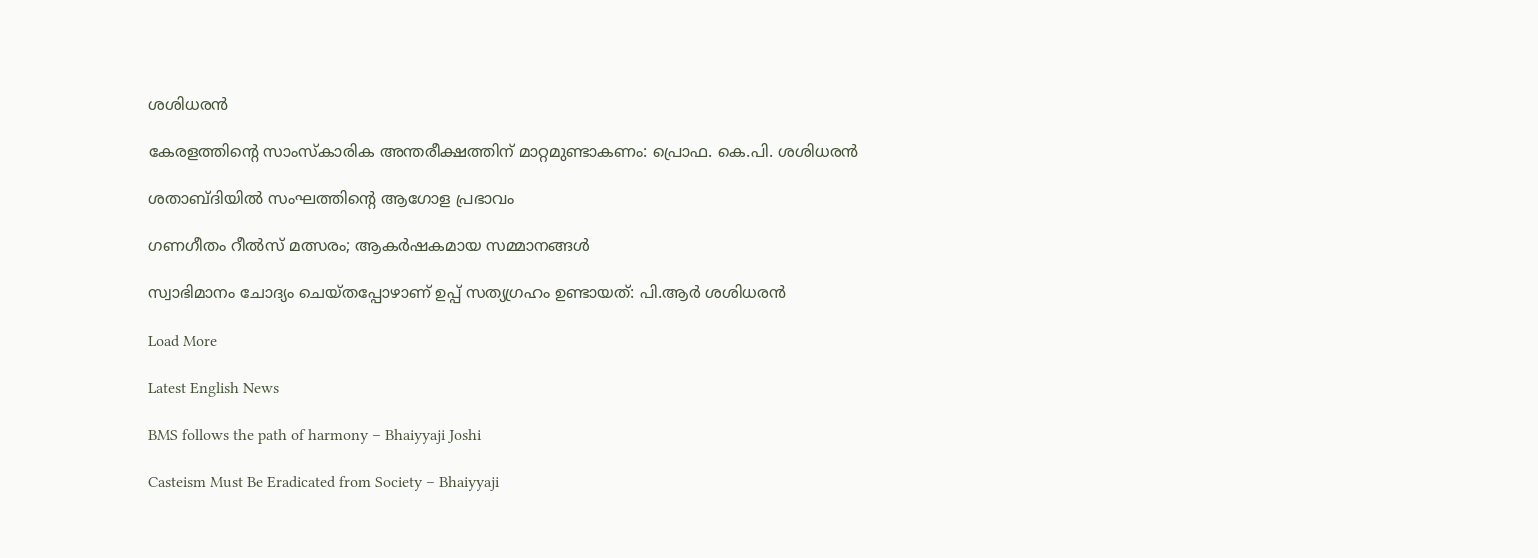ശശിധരന്‍

കേരളത്തിന്റെ സാംസ്‌കാരിക അന്തരീക്ഷത്തിന് മാറ്റമുണ്ടാകണം: പ്രൊഫ. കെ.പി. ശശിധരന്‍

ശതാബ്ദിയില്‍ സംഘത്തിന്റെ ആഗോള പ്രഭാവം

ഗണഗീതം റീൽസ് മത്സരം; ആകർഷകമായ സമ്മാനങ്ങൾ

സ്വാഭിമാനം ചോദ്യം ചെയ്തപ്പോഴാണ് ഉപ്പ് സത്യഗ്രഹം ഉണ്ടായത്: പി.ആർ ശശിധരൻ

Load More

Latest English News

BMS follows the path of harmony – Bhaiyyaji Joshi

Casteism Must Be Eradicated from Society – Bhaiyyaji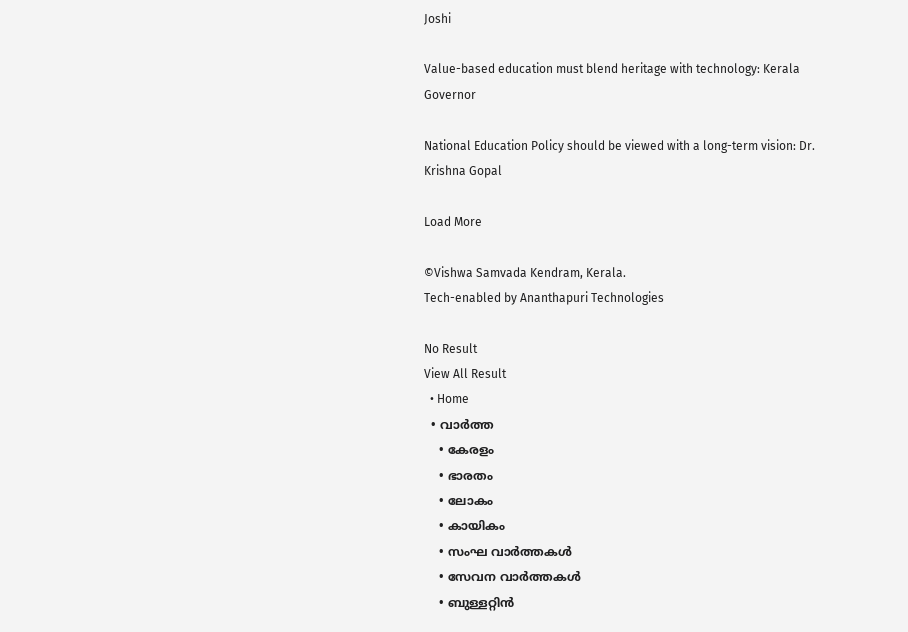Joshi

Value-based education must blend heritage with technology: Kerala Governor

National Education Policy should be viewed with a long-term vision: Dr. Krishna Gopal

Load More

©Vishwa Samvada Kendram, Kerala.
Tech-enabled by Ananthapuri Technologies

No Result
View All Result
  • Home
  • വാര്‍ത്ത
    • കേരളം
    • ഭാരതം
    • ലോകം
    • കായികം
    • സംഘ വാര്‍ത്തകള്‍
    • സേവന വാര്‍ത്തകള്‍
    • ബുള്ളറ്റിൻ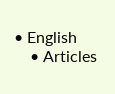• English
    • Articles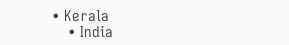• Kerala
    • India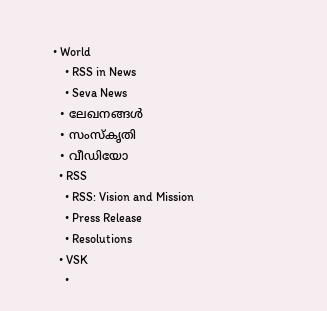• World
    • RSS in News
    • Seva News
  • ലേഖനങ്ങള്‍
  • സംസ്കൃതി
  • വീഡിയോ
  • RSS
    • RSS: Vision and Mission
    • Press Release
    • Resolutions
  • VSK
    •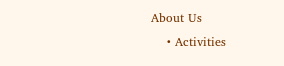About Us
    • Activities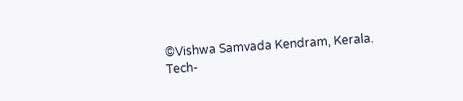©Vishwa Samvada Kendram, Kerala.
Tech-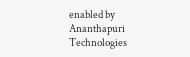enabled by Ananthapuri Technologies